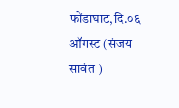फोंडाघाट,दि.०६ ऑगस्ट (संजय सावंत )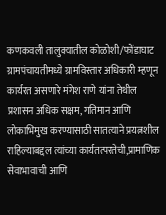कणकवली तालुक्यातील कोळोशी/फोंडाघाट ग्रामपंचायतीमध्ये ग्रामविस्तार अधिकारी म्हणून कार्यरत असणारे मंगेश राणे यांना तेथील प्रशासन अधिक सक्षम, गतिमान आणि लोकाभिमुख करण्यासाठी सातत्याने प्रयत्नशील राहिल्याबद्दल त्यांच्या कार्यतत्परतेची,प्रामाणिक सेवाभावाची आणि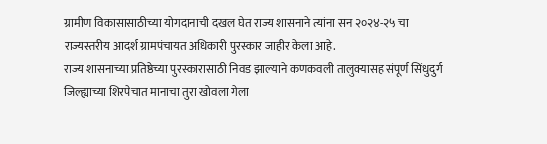ग्रामीण विकासासाठीच्या योगदानाची दखल घेत राज्य शासनाने त्यांना सन २०२४-२५ चा राज्यस्तरीय आदर्श ग्रामपंचायत अधिकारी पुरस्कार जाहीर केला आहे.
राज्य शासनाच्या प्रतिष्ठेच्या पुरस्कारासाठी निवड झाल्याने कणकवली तालुक्यासह संपूर्ण सिंधुदुर्ग जिल्ह्याच्या शिरपेचात मानाचा तुरा खोवला गेला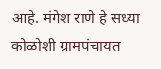आहे. मंगेश राणे हे सध्या कोळोशी ग्रामपंचायत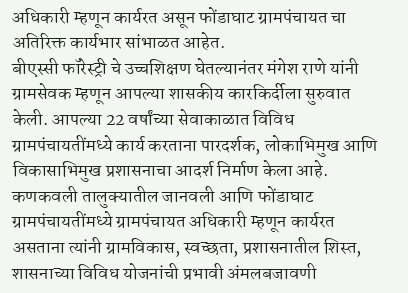अधिकारी म्हणून कार्यरत असून फोंडाघाट ग्रामपंचायत चा अतिरिक्त कार्यभार सांभाळत आहेत.
बीएस्सी फॉरेस्ट्री चे उच्चशिक्षण घेतल्यानंतर मंगेश राणे यांनी ग्रामसेवक म्हणून आपल्या शासकीय कारकिर्दीला सुरुवात केली. आपल्या 22 वर्षांच्या सेवाकाळात विविध ग्रामपंचायतींमध्ये कार्य करताना पारदर्शक, लोकाभिमुख आणि विकासाभिमुख प्रशासनाचा आदर्श निर्माण केला आहे. कणकवली तालुक्यातील जानवली आणि फोंडाघाट ग्रामपंचायतींमध्ये ग्रामपंचायत अधिकारी म्हणून कार्यरत असताना त्यांनी ग्रामविकास, स्वच्छता, प्रशासनातील शिस्त, शासनाच्या विविध योजनांची प्रभावी अंमलबजावणी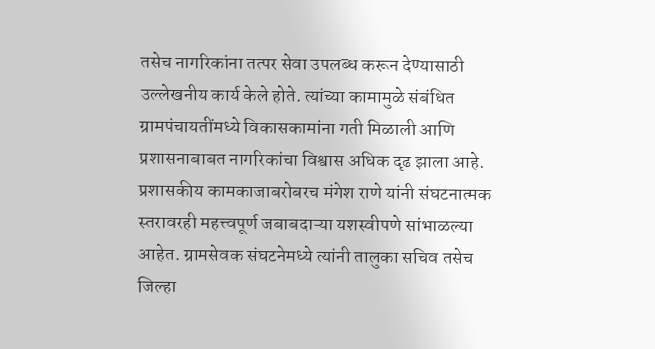तसेच नागरिकांना तत्पर सेवा उपलब्ध करून देण्यासाठी उल्लेखनीय कार्य केले होते. त्यांच्या कामामुळे संबंधित ग्रामपंचायतींमध्ये विकासकामांना गती मिळाली आणि प्रशासनाबाबत नागरिकांचा विश्वास अधिक दृढ झाला आहे.
प्रशासकीय कामकाजाबरोबरच मंगेश राणे यांनी संघटनात्मक स्तरावरही महत्त्वपूर्ण जबाबदाऱ्या यशस्वीपणे सांभाळल्या आहेत. ग्रामसेवक संघटनेमध्ये त्यांनी तालुका सचिव तसेच जिल्हा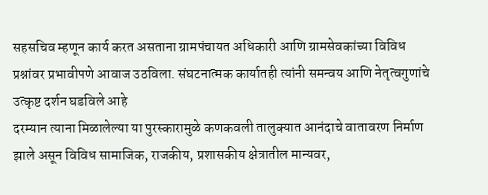सहसचिव म्हणून कार्य करत असताना ग्रामपंचायत अधिकारी आणि ग्रामसेवकांच्या विविध प्रश्नांवर प्रभावीपणे आवाज उठविला. संघटनात्मक कार्यातही त्यांनी समन्वय आणि नेतृत्वगुणांचे उत्कृष्ट दर्शन घडविले आहे
दरम्यान त्याना मिळालेल्या या पुरस्कारामुळे कणकवली तालुक्यात आनंदाचे वातावरण निर्माण झाले असून विविध सामाजिक, राजकीय, प्रशासकीय क्षेत्रातील मान्यवर,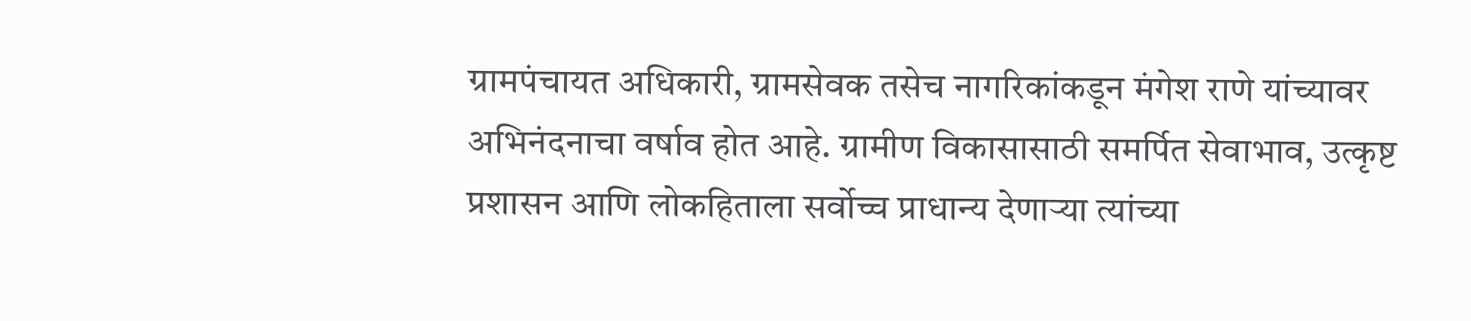ग्रामपंचायत अधिकारी, ग्रामसेवक तसेच नागरिकांकडून मंगेश राणे यांच्यावर अभिनंदनाचा वर्षाव होत आहे. ग्रामीण विकासासाठी समर्पित सेवाभाव, उत्कृष्ट प्रशासन आणि लोकहिताला सर्वोच्च प्राधान्य देणाऱ्या त्यांच्या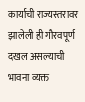कार्याची राज्यस्तरावर झालेली ही गौरवपूर्ण दखल असल्याची भावना व्यक्त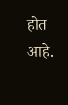होत आहे.